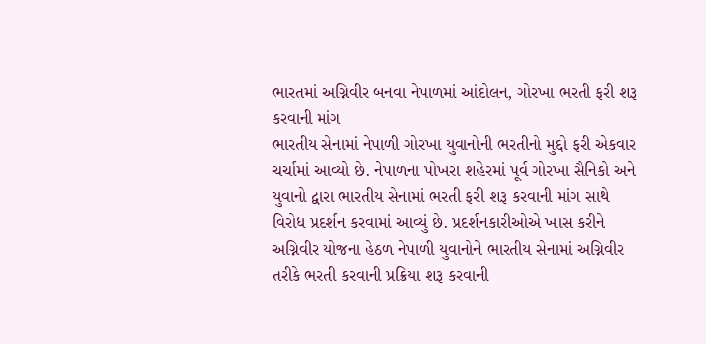ભારતમાં અગ્નિવીર બનવા નેપાળમાં આંદોલન, ગોરખા ભરતી ફરી શરૂ કરવાની માંગ
ભારતીય સેનામાં નેપાળી ગોરખા યુવાનોની ભરતીનો મુદ્દો ફરી એકવાર ચર્ચામાં આવ્યો છે. નેપાળના પોખરા શહેરમાં પૂર્વ ગોરખા સૈનિકો અને યુવાનો દ્વારા ભારતીય સેનામાં ભરતી ફરી શરૂ કરવાની માંગ સાથે વિરોધ પ્રદર્શન કરવામાં આવ્યું છે. પ્રદર્શનકારીઓએ ખાસ કરીને અગ્નિવીર યોજના હેઠળ નેપાળી યુવાનોને ભારતીય સેનામાં અગ્નિવીર તરીકે ભરતી કરવાની પ્રક્રિયા શરૂ કરવાની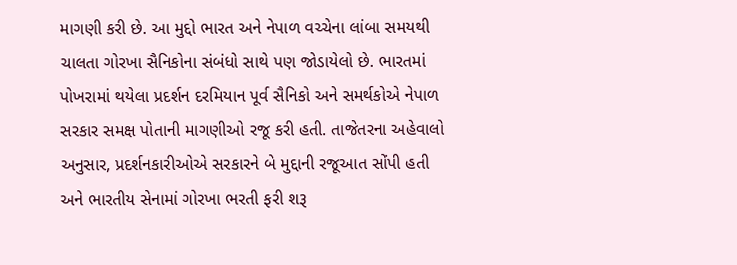માગણી કરી છે. આ મુદ્દો ભારત અને નેપાળ વચ્ચેના લાંબા સમયથી ચાલતા ગોરખા સૈનિકોના સંબંધો સાથે પણ જોડાયેલો છે. ભારતમાં પોખરામાં થયેલા પ્રદર્શન દરમિયાન પૂર્વ સૈનિકો અને સમર્થકોએ નેપાળ સરકાર સમક્ષ પોતાની માગણીઓ રજૂ કરી હતી. તાજેતરના અહેવાલો અનુસાર, પ્રદર્શનકારીઓએ સરકારને બે મુદ્દાની રજૂઆત સોંપી હતી અને ભારતીય સેનામાં ગોરખા ભરતી ફરી શરૂ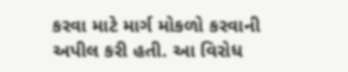કરવા માટે માર્ગ મોકળો કરવાની અપીલ કરી હતી. આ વિરોધ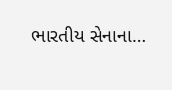ભારતીય સેનાના…